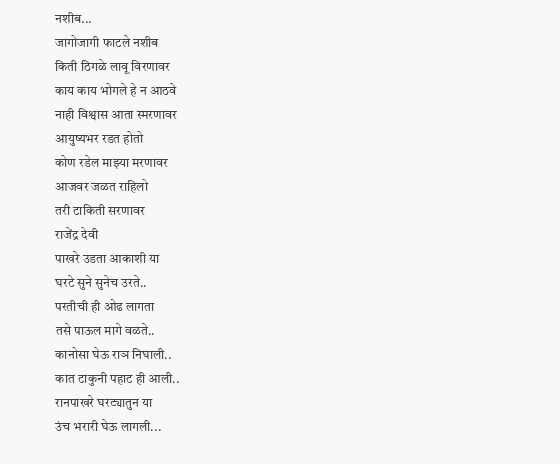नशीब...
जागोजागी फाटले नशीब
किती ठिगळे लावू विरणावर
काय काय भोगले हे न आठवे
नाही विश्वास आता स्मरणावर
आयुष्यभर रडत होतो
कोण रडेल माझ्या मरणावर
आजवर जळत राहिलो
तरी टाकिती सरणावर
राजेंद्र देवी
पाखरे उडता आकाशी या
घरटे सुने सुनेच उरते..
परतीची ही ओढ लागता
तसे पाऊल मागे वळते..
कानोसा घेऊ राञ निघाली..
कात टाकुनी पहाट ही आली..
रानपाखरे घरट्यातुन या
उंच भरारी घेऊ लागली...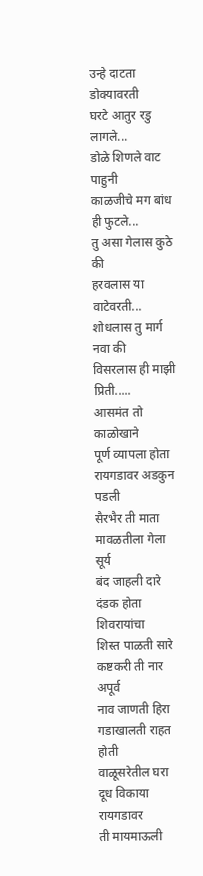उन्हे दाटता डोक्यावरती
घरटे आतुर रडु लागले...
डोळे शिणले वाट पाहुनी
काळजीचे मग बांध ही फुटले...
तु असा गेलास कुठे की
हरवलास या वाटेवरती...
शोधलास तु मार्ग नवा की
विसरलास ही माझी प्रिती.....
आसमंत तो काळोखाने
पूर्ण व्यापला होता
रायगडावर अडकुन पडली
सैरभैर ती माता
मावळतीला गेला सूर्य
बंद जाहली दारे
दंडक होता शिवरायांचा
शिस्त पाळती सारे
कष्टकरी ती नार अपूर्व
नाव जाणती हिरा
गडाखालती राहत होती
वाळूसरेतील घरा
दूध विकाया रायगडावर
ती मायमाऊली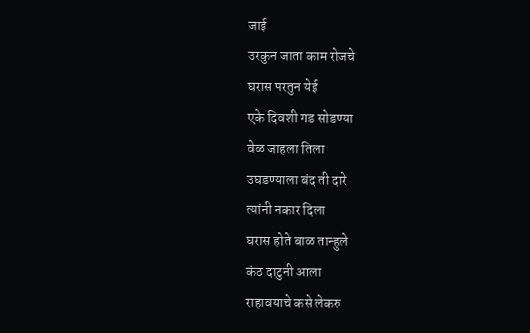जाई
उरकुन जाता काम रोजचे
घरास परतुन येई
एके दिवशी गड सोडण्या
वेळ जाहला तिला
उघडण्याला बंद ती दारे
त्यांनी नकार दिला
घरास होते बाळ तान्हुले
कंठ दाटुनी आला
राहावयाचे कसे लेकरु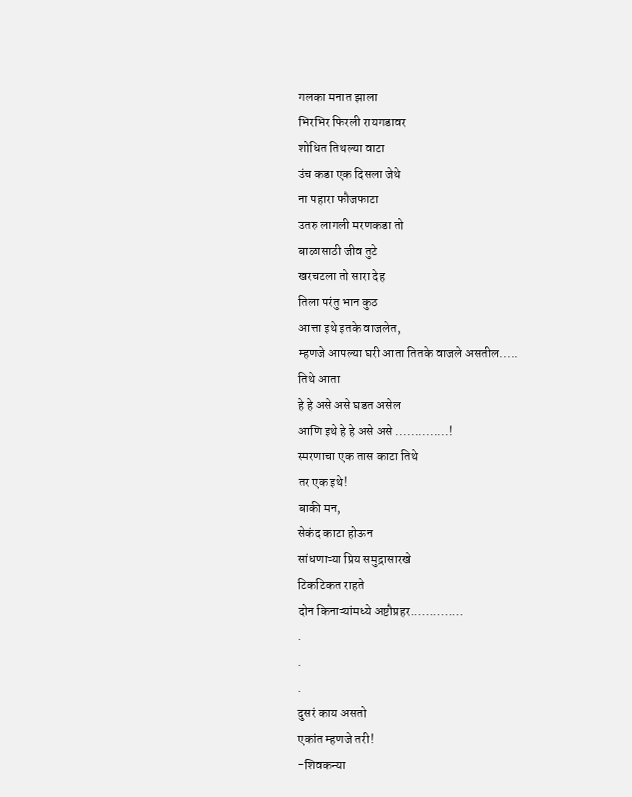गलका मनात झाला
भिरभिर फिरली रायगडावर
शोधित तिथल्या वाटा
उंच कडा एक दिसला जेथे
ना पहारा फौजफाटा
उतरु लागली मरणकडा तो
बाळासाठी जीव तुटे
खरचटला तो सारा देह
तिला परंतु भान कुठ
आत्ता इथे इतके वाजलेत,
म्हणजे आपल्या घरी आता तितके वाजले असतील.....
तिथे आता
हे हे असे असे घडत असेल
आणि इथे हे हे असे असे ..............!
स्मरणाचा एक तास काटा तिथे
तर एक इथे!
बाकी मन,
सेकंद काटा होऊन
सांधणाऱ्या प्रिय समुद्रासारखे
टिकटिकत राहते
दोन किनाऱ्यांमध्ये अष्टौप्रहर..............
.
.
.
दुसरं काय असतो
एकांत म्हणजे तरी!
-शिवकन्या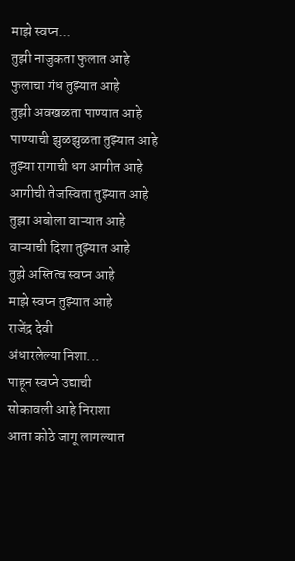माझे स्वप्न...
तुझी नाजुकता फुलात आहे
फुलाचा गंध तुझ्यात आहे
तुझी अवखळता पाण्यात आहे
पाण्याची झुळझुळता तुझ्यात आहे
तुझ्या रागाची धग आगीत आहे
आगीची तेजस्विता तुझ्यात आहे
तुझा अबोला वाऱ्यात आहे
वाऱ्याची दिशा तुझ्यात आहे
तुझे अस्तित्व स्वप्न आहे
माझे स्वप्न तुझ्यात आहे
राजेंद्र देवी
अंधारलेल्या निशा...
पाहून स्वप्ने उद्याची
सोकावली आहे निराशा
आता कोठे जागू लागल्यात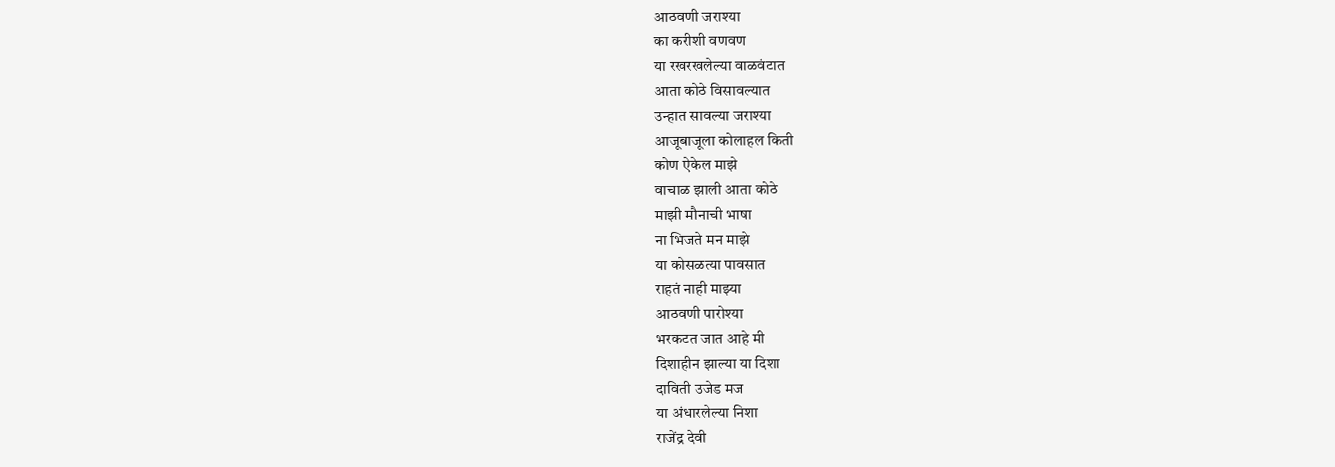आठवणी जराश्या
का करीशी वणवण
या रखरखलेल्या वाळवंटात
आता कोठे विसावल्यात
उन्हात सावल्या जराश्या
आजूबाजूला कोलाहल किती
कोण ऐकेल माझे
वाचाळ झाली आता कोठे
माझी मौनाची भाषा
ना भिजते मन माझे
या कोसळत्या पावसात
राहतं नाही माझ्या
आठवणी पारोश्या
भरकटत जात आहे मी
दिशाहीन झाल्या या दिशा
दाविती उजेड मज
या अंधारलेल्या निशा
राजेंद्र देवी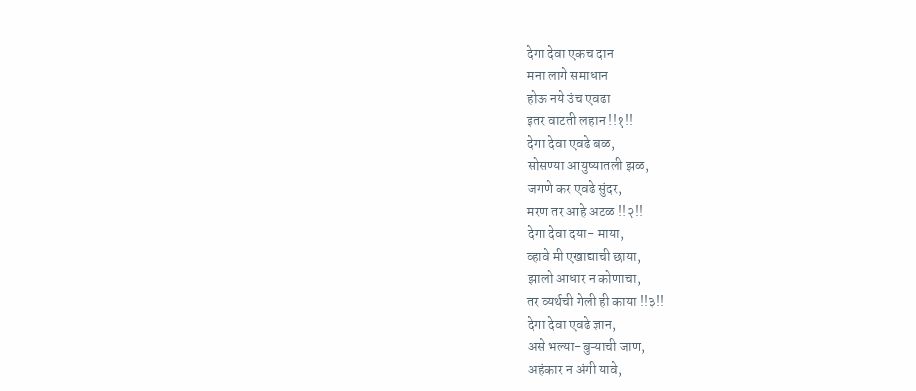देगा देवा एकच दान
मना लागे समाधान
होऊ नये उंच एवढा
इतर वाटती लहान !!१!!
देगा देवा एवढे बळ,
सोसण्या आयुष्यातली झळ,
जगणे कर एवढे सुंदर,
मरण तर आहे अटळ !!२!!
देगा देवा दया- माया,
व्हावे मी एखाद्याची छाया,
झालो आधार न कोणाचा,
तर व्यर्थची गेली ही काया !!३!!
देगा देवा एवढे ज्ञान,
असे भल्या-बुऱ्याची जाण,
अहंकार न अंगी यावे,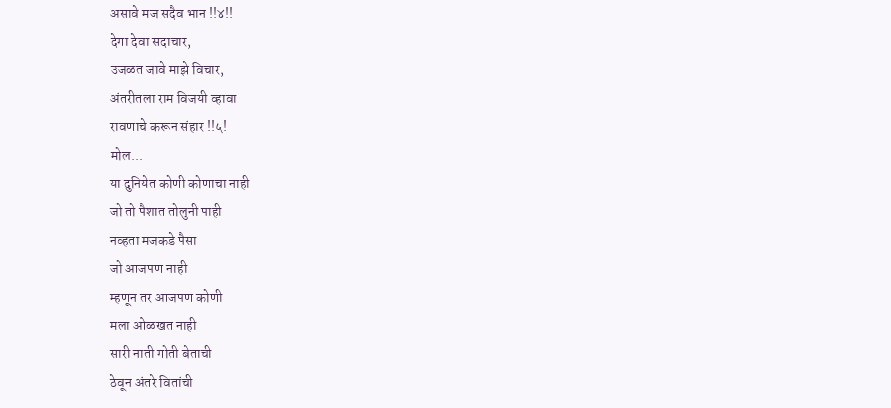असावे मज सदैव भान !!४!!
देगा देवा सदाचार,
उजळत जावे माझे विचार,
अंतरीतला राम विजयी व्हावा
रावणाचे करून संहार !!५!
मोल...
या दुनियेत कोणी कोणाचा नाही
जो तो पैशात तोलुनी पाही
नव्हता मजकडे पैसा
जो आजपण नाही
म्हणून तर आजपण कोणी
मला ओळखत नाही
सारी नाती गोती बेताची
ठेवून अंतरे वितांची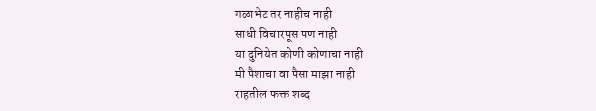गळाभेट तर नाहीच नाही
साधी विचारपूस पण नाही
या दुनियेत कोणी कोणाचा नाही
मी पैशाचा वा पैसा माझा नाही
राहतील फक्त शब्द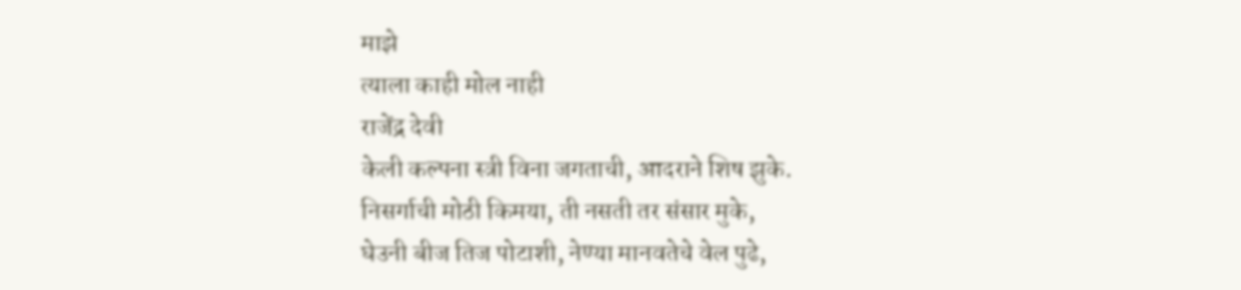माझे
त्याला काही मोल नाही
राजेंद्र देवी
केली कल्पना स्त्री विना जगताची, आदराने शिष झुके.
निसर्गाची मोठी किमया, ती नसती तर संसार मुके,
घेउनी बीज तिज पोटाशी, नेण्या मानवतेचे वेल पुढे,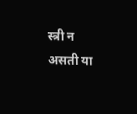स्त्री न असती या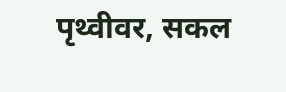पृथ्वीवर, सकल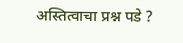अस्तित्वाचा प्रश्न पडे ?